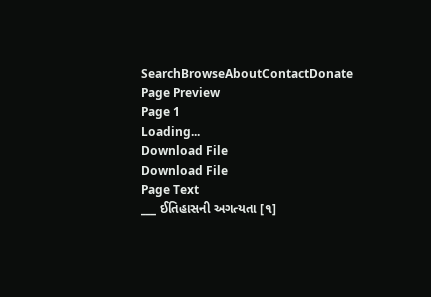SearchBrowseAboutContactDonate
Page Preview
Page 1
Loading...
Download File
Download File
Page Text
___ ઈતિહાસની અગત્યતા [૧]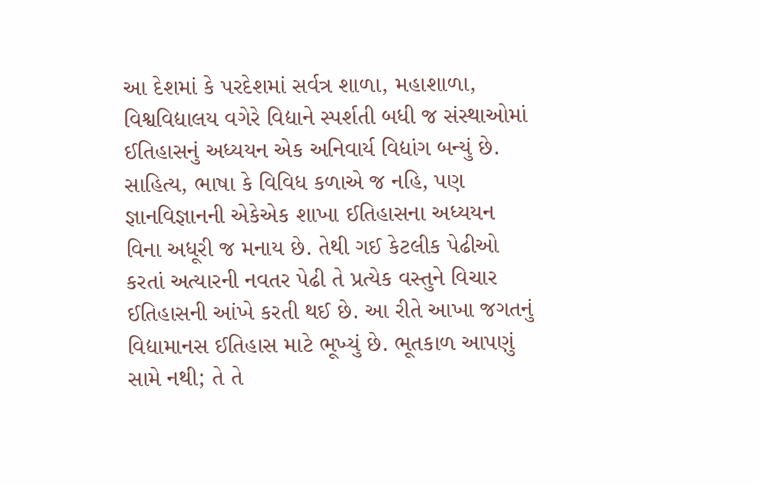આ દેશમાં કે પરદેશમાં સર્વત્ર શાળા, મહાશાળા, વિશ્વવિદ્યાલય વગેરે વિદ્યાને સ્પર્શતી બધી જ સંસ્થાઓમાં ઈતિહાસનું અધ્યયન એક અનિવાર્ય વિદ્યાંગ બન્યું છે. સાહિત્ય, ભાષા કે વિવિધ કળાએ જ નહિ, પણ જ્ઞાનવિજ્ઞાનની એકેએક શાખા ઈતિહાસના અધ્યયન વિના અધૂરી જ મનાય છે. તેથી ગઈ કેટલીક પેઢીઓ કરતાં અત્યારની નવતર પેઢી તે પ્રત્યેક વસ્તુને વિચાર ઈતિહાસની આંખે કરતી થઈ છે. આ રીતે આખા જગતનું વિદ્યામાનસ ઈતિહાસ માટે ભૂખ્યું છે. ભૂતકાળ આપણું સામે નથી; તે તે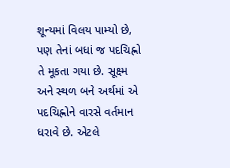શૂન્યમાં વિલય પામ્યો છે, પણ તેનાં બધાં જ પદચિહ્નો તે મૂકતા ગયા છે. સૂક્ષ્મ અને સ્થળ બને અર્થમાં એ પદચિહ્નોને વારસે વર્તમાન ધરાવે છે. એટલે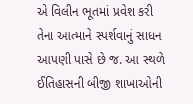એ વિલીન ભૂતમાં પ્રવેશ કરી તેના આત્માને સ્પર્શવાનું સાધન આપણી પાસે છે જ. આ સ્થળે ઈતિહાસની બીજી શાખાઓની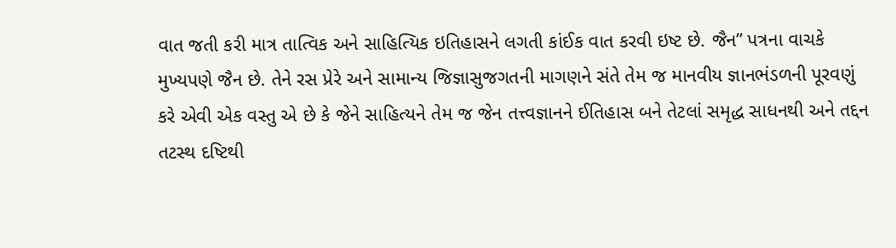વાત જતી કરી માત્ર તાત્વિક અને સાહિત્યિક ઇતિહાસને લગતી કાંઈક વાત કરવી ઇષ્ટ છે. જૈન” પત્રના વાચકે મુખ્યપણે જૈન છે. તેને રસ પ્રેરે અને સામાન્ય જિજ્ઞાસુજગતની માગણને સંતે તેમ જ માનવીય જ્ઞાનભંડળની પૂરવણું કરે એવી એક વસ્તુ એ છે કે જેને સાહિત્યને તેમ જ જેન તત્ત્વજ્ઞાનને ઈતિહાસ બને તેટલાં સમૃદ્ધ સાધનથી અને તદ્દન તટસ્થ દષ્ટિથી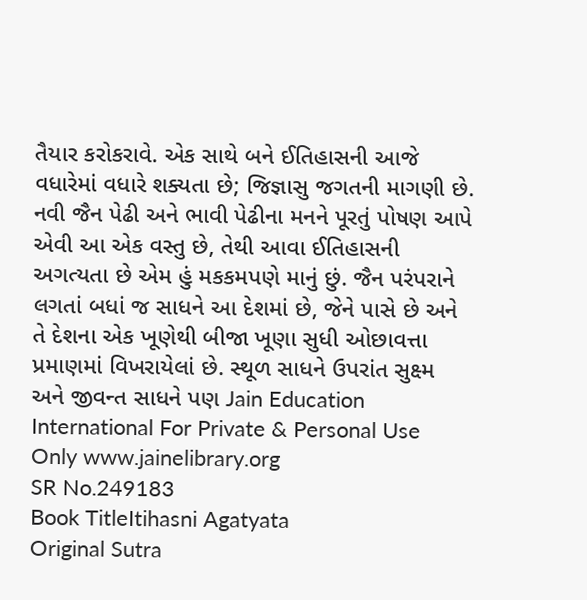તૈયાર કરોકરાવે. એક સાથે બને ઈતિહાસની આજે વધારેમાં વધારે શક્યતા છે; જિજ્ઞાસુ જગતની માગણી છે. નવી જૈન પેઢી અને ભાવી પેઢીના મનને પૂરતું પોષણ આપે એવી આ એક વસ્તુ છે, તેથી આવા ઈતિહાસની અગત્યતા છે એમ હું મકકમપણે માનું છું. જૈન પરંપરાને લગતાં બધાં જ સાધને આ દેશમાં છે, જેને પાસે છે અને તે દેશના એક ખૂણેથી બીજા ખૂણા સુધી ઓછાવત્તા પ્રમાણમાં વિખરાયેલાં છે. સ્થૂળ સાધને ઉપરાંત સુક્ષ્મ અને જીવન્ત સાધને પણ Jain Education International For Private & Personal Use Only www.jainelibrary.org
SR No.249183
Book TitleItihasni Agatyata
Original Sutra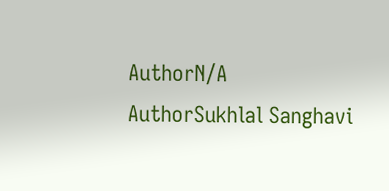AuthorN/A
AuthorSukhlal Sanghavi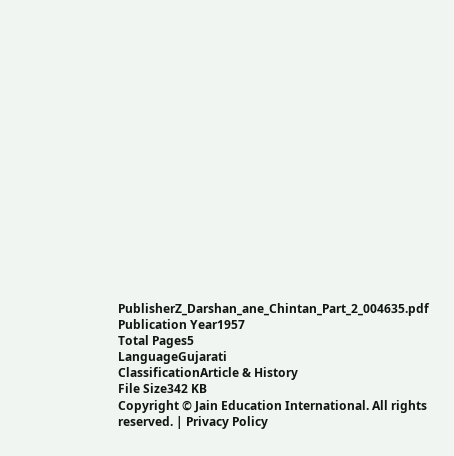PublisherZ_Darshan_ane_Chintan_Part_2_004635.pdf
Publication Year1957
Total Pages5
LanguageGujarati
ClassificationArticle & History
File Size342 KB
Copyright © Jain Education International. All rights reserved. | Privacy Policy